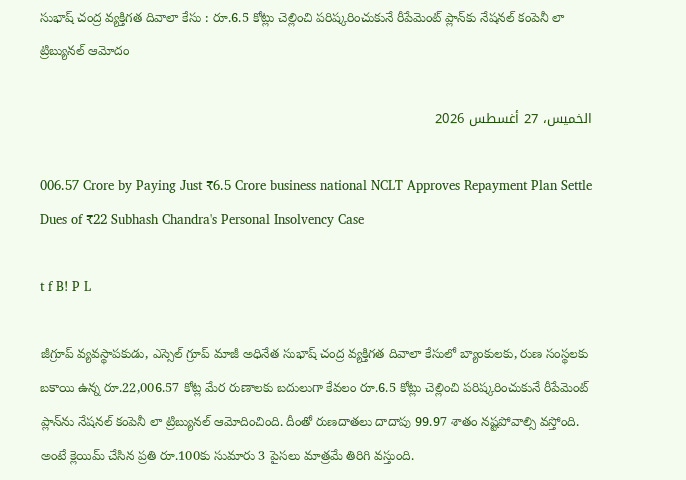సుభాష్ చంద్ర వ్యక్తిగత దివాలా కేసు : రూ.6.5 కోట్లు చెల్లించి పరిష్కరించుకునే రీపేమెంట్ ప్లాన్‌కు నేషనల్ కంపెనీ లా ట్రిబ్యునల్ ఆమోదం

الخميس، 27 أغسطس 2026

006.57 Crore by Paying Just ₹6.5 Crore business national NCLT Approves Repayment Plan Settle Dues of ₹22 Subhash Chandra's Personal Insolvency Case

t f B! P L

జీగ్రూప్ వ్యవస్థాపకుడు, ఎస్సెల్ గ్రూప్ మాజీ అధినేత సుభాష్ చంద్ర వ్యక్తిగత దివాలా కేసులో బ్యాంకులకు, రుణ సంస్థలకు బకాయి ఉన్న రూ.22,006.57 కోట్ల మేర రుణాలకు బదులుగా కేవలం రూ.6.5 కోట్లు చెల్లించి పరిష్కరించుకునే రీపేమెంట్ ప్లాన్‌ను నేషనల్ కంపెనీ లా ట్రిబ్యునల్ ఆమోదించింది. దీంతో రుణదాతలు దాదాపు 99.97 శాతం నష్టపోవాల్సి వస్తోంది. అంటే క్లెయిమ్ చేసిన ప్రతి రూ.100కు సుమారు 3 పైసలు మాత్రమే తిరిగి వస్తుంది.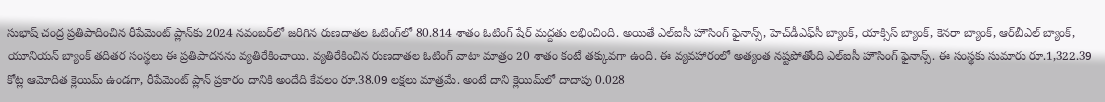సుభాష్ చంద్ర ప్రతిపాదించిన రీపేమెంట్ ప్లాన్‌కు 2024 నవంబర్‌లో జరిగిన రుణదాతల ఓటింగ్‌లో 80.814 శాతం ఓటింగ్ షేర్ మద్దతు లభించింది. అయితే ఎల్‌ఐసీ హౌసింగ్ ఫైనాన్స్, హెచ్‌డీఎఫ్‌సీ బ్యాంక్, యాక్సిస్ బ్యాంక్, కెనరా బ్యాంక్, ఆర్‌బీఎల్ బ్యాంక్, యూనియన్ బ్యాంక్ తదితర సంస్థలు ఈ ప్రతిపాదనను వ్యతిరేకించాయి. వ్యతిరేకించిన రుణదాతల ఓటింగ్ వాటా మాత్రం 20 శాతం కంటే తక్కువగా ఉంది. ఈ వ్యవహారంలో అత్యంత నష్టపోతోంది ఎల్‌ఐసీ హౌసింగ్ ఫైనాన్స్. ఈ సంస్థకు సుమారు రూ.1,322.39 కోట్ల ఆమోదిత క్లెయిమ్ ఉండగా, రీపేమెంట్ ప్లాన్ ప్రకారం దానికి అందేది కేవలం రూ.38.09 లక్షలు మాత్రమే. అంటే దాని క్లెయిమ్‌లో దాదాపు 0.028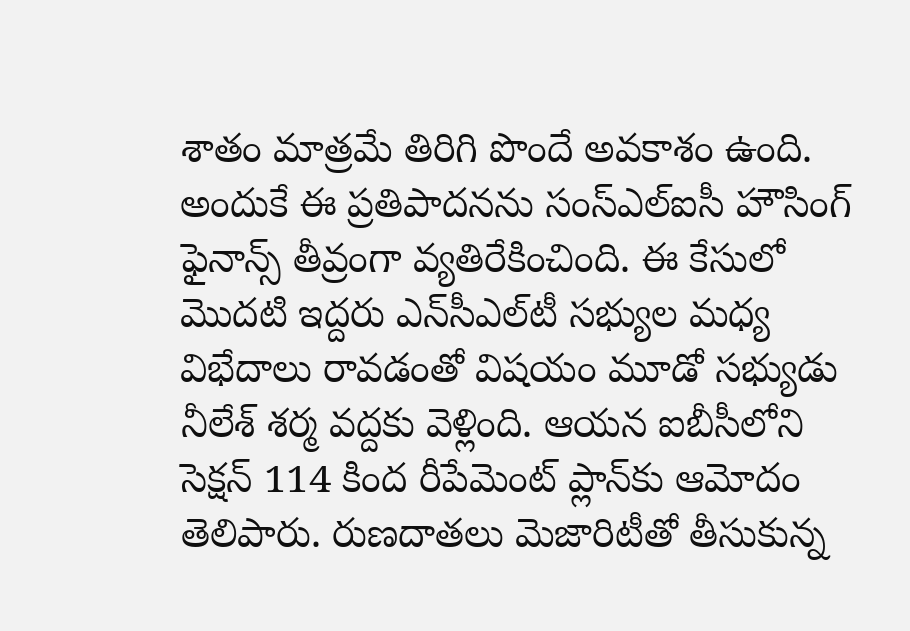శాతం మాత్రమే తిరిగి పొందే అవకాశం ఉంది. అందుకే ఈ ప్రతిపాదనను సంస్ఎల్‌ఐసీ హౌసింగ్ ఫైనాన్స్‌ తీవ్రంగా వ్యతిరేకించింది. ఈ కేసులో మొదటి ఇద్దరు ఎన్‌సీఎల్‌టీ సభ్యుల మధ్య విభేదాలు రావడంతో విషయం మూడో సభ్యుడు నీలేశ్ శర్మ వద్దకు వెళ్లింది. ఆయన ఐబీసీలోని సెక్షన్ 114 కింద రీపేమెంట్ ప్లాన్‌కు ఆమోదం తెలిపారు. రుణదాతలు మెజారిటీతో తీసుకున్న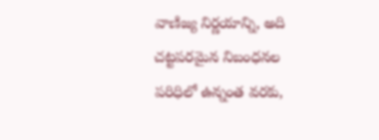వాణిజ్య నిర్ణయాన్ని, అది చట్టపరమైన నిబంధనల పరిధిలో ఉన్నంత వరకు,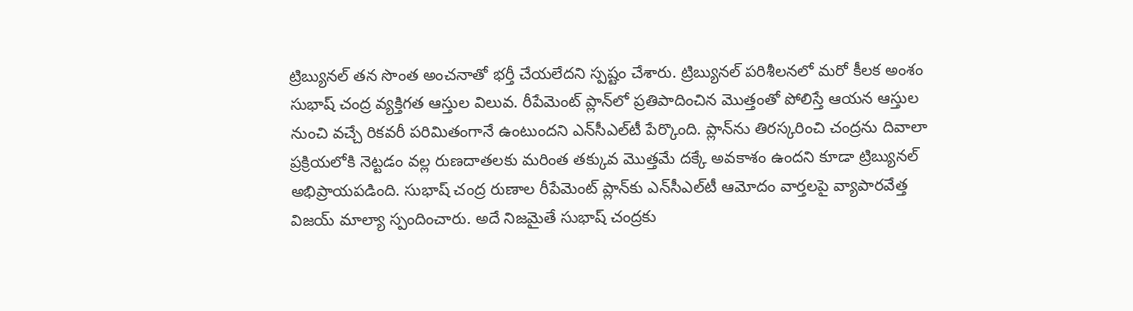ట్రిబ్యునల్ తన సొంత అంచనాతో భర్తీ చేయలేదని స్పష్టం చేశారు. ట్రిబ్యునల్ పరిశీలనలో మరో కీలక అంశం సుభాష్ చంద్ర వ్యక్తిగత ఆస్తుల విలువ. రీపేమెంట్ ప్లాన్‌లో ప్రతిపాదించిన మొత్తంతో పోలిస్తే ఆయన ఆస్తుల నుంచి వచ్చే రికవరీ పరిమితంగానే ఉంటుందని ఎన్‌సీఎల్‌టీ పేర్కొంది. ప్లాన్‌ను తిరస్కరించి చంద్రను దివాలా ప్రక్రియలోకి నెట్టడం వల్ల రుణదాతలకు మరింత తక్కువ మొత్తమే దక్కే అవకాశం ఉందని కూడా ట్రిబ్యునల్ అభిప్రాయపడింది. సుభాష్‌ చంద్ర రుణాల రీపేమెంట్‌ ప్లాన్‌కు ఎన్‌సీఎల్‌టీ ఆమోదం వార్తలపై వ్యాపారవేత్త విజయ్‌ మాల్యా స్పందించారు. అదే నిజమైతే సుభాష్‌ చంద్రకు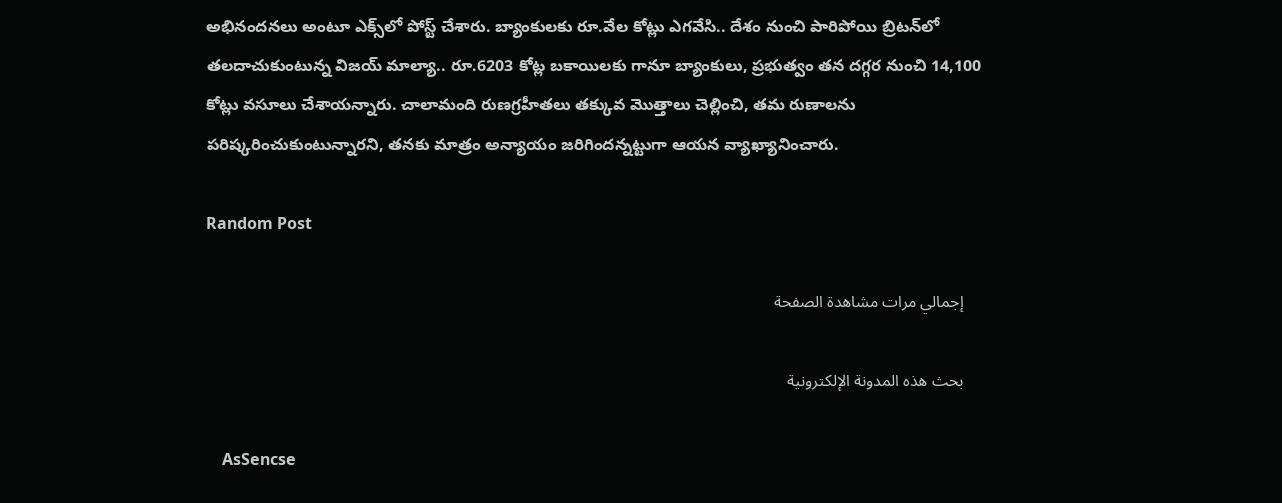అభినందనలు అంటూ ఎక్స్‌లో పోస్ట్‌ చేశారు. బ్యాంకులకు రూ.వేల కోట్లు ఎగవేసి.. దేశం నుంచి పారిపోయి బ్రిటన్‌లో తలదాచుకుంటున్న విజయ్‌ మాల్యా.. రూ.6203 కోట్ల బకాయిలకు గానూ బ్యాంకులు, ప్రభుత్వం తన దగ్గర నుంచి 14,100 కోట్లు వసూలు చేశాయన్నారు. చాలామంది రుణగ్రహీతలు తక్కువ మొత్తాలు చెల్లించి, తమ రుణాలను పరిష్కరించుకుంటున్నారని, తనకు మాత్రం అన్యాయం జరిగిందన్నట్టుగా ఆయన వ్యాఖ్యానించారు.

Random Post

    إجمالي مرات مشاهدة الصفحة

    بحث هذه المدونة الإلكترونية

    AsSencse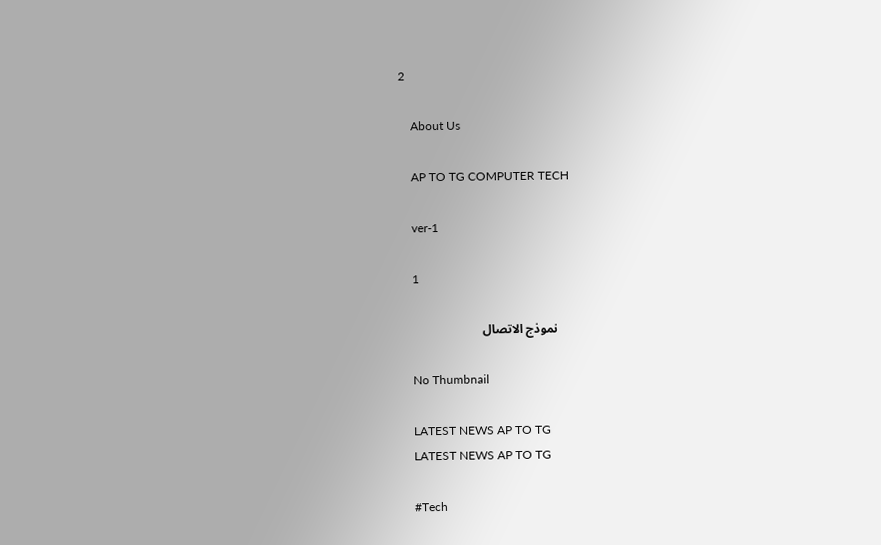2

    About Us

    AP TO TG COMPUTER TECH

    ver-1

    1

    نموذج الاتصال

    No Thumbnail

    LATEST NEWS AP TO TG
    LATEST NEWS AP TO TG

    #Tech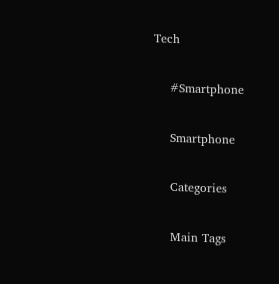Tech

    #Smartphone

    Smartphone

    Categories

    Main Tags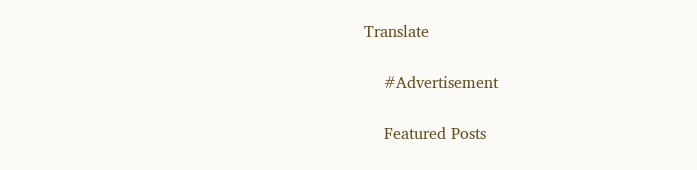Translate

    #Advertisement

    Featured Posts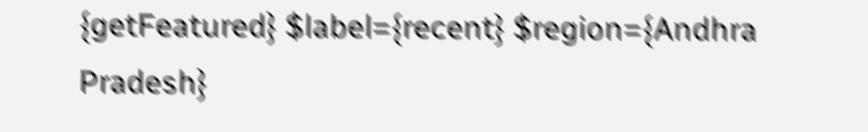{getFeatured} $label={recent} $region={Andhra Pradesh}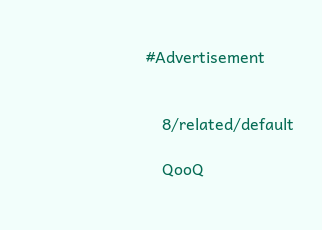#Advertisement


    8/related/default

    QooQ